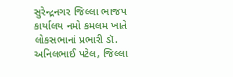સુરેન્દ્રનગર જિલ્લા ભાજપ કાર્યાલય નમો કમલમ ખાતે લોકસભાનાં પ્રભારી ડૉ. અનિલભાઈ પટેલ, જિલ્લા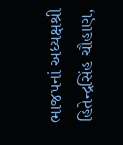ભાજપનાં અધ્યક્ષશ્રી હિતેન્દ્રસિંહ ચૌહાણ,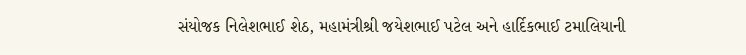સંયોજક નિલેશભાઈ શેઠ, મહામંત્રીશ્રી જયેશભાઈ પટેલ અને હાર્દિકભાઈ ટમાલિયાની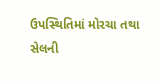ઉપસ્થિતિમાં મોરચા તથા સેલની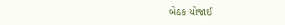બેઠક યોજાઈ